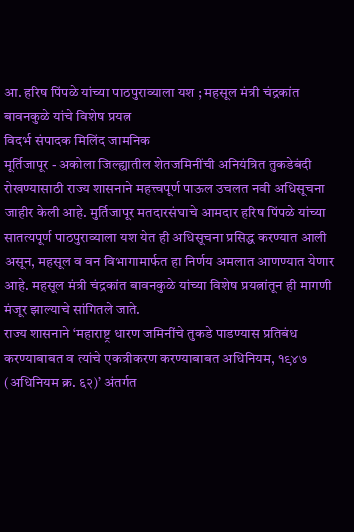आ. हरिष पिंपळे यांच्या पाठपुराव्याला यश ; महसूल मंत्री चंद्रकांत बावनकुळे यांचे विशेष प्रयत्न
विदर्भ संपादक मिलिंद जामनिक
मूर्तिजापूर - अकोला जिल्ह्यातील शेतजमिनींची अनियंत्रित तुकडेबंदी रोखण्यासाठी राज्य शासनाने महत्त्वपूर्ण पाऊल उचलत नवी अधिसूचना जाहीर केली आहे. मुर्तिजापूर मतदारसंघाचे आमदार हरिष पिंपळे यांच्या सातत्यपूर्ण पाठपुराव्याला यश येत ही अधिसूचना प्रसिद्ध करण्यात आली असून, महसूल व वन विभागामार्फत हा निर्णय अमलात आणण्यात येणार आहे. महसूल मंत्री चंद्रकांत बावनकुळे यांच्या विशेष प्रयत्नांतून ही मागणी मंजूर झाल्याचे सांगितले जाते.
राज्य शासनाने ‘महाराष्ट्र धारण जमिनींचे तुकडे पाडण्यास प्रतिबंध करण्याबाबत व त्यांचे एकत्रीकरण करण्याबाबत अधिनियम, १९४७ (अधिनियम क्र. ६२)’ अंतर्गत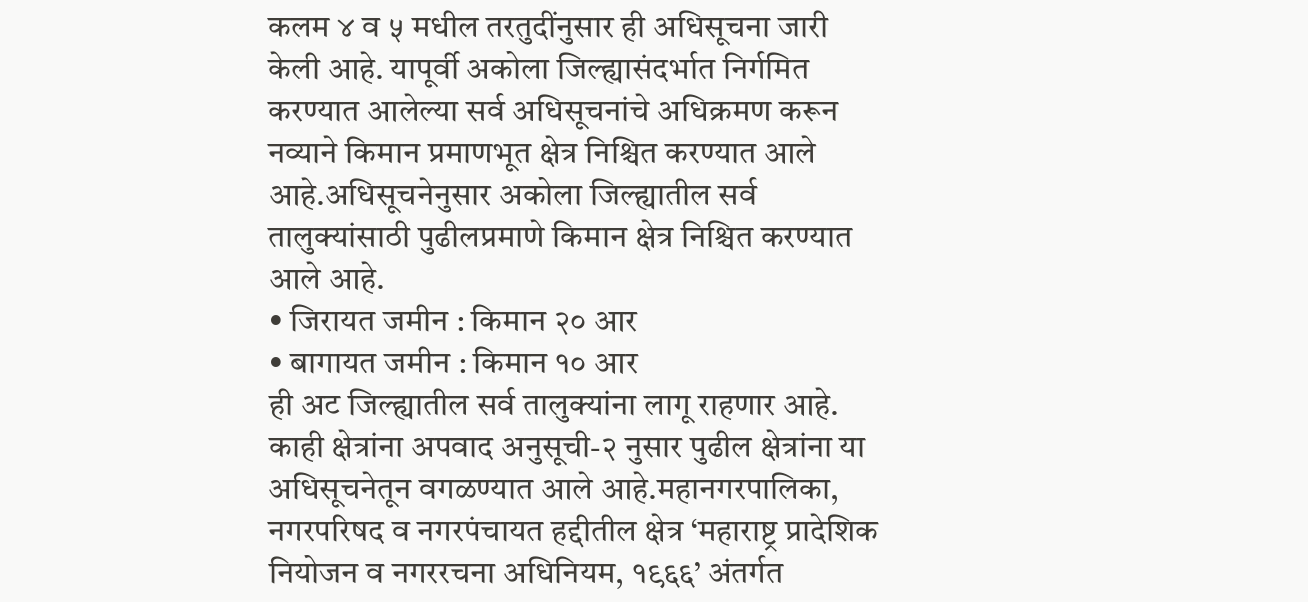कलम ४ व ५ मधील तरतुदींनुसार ही अधिसूचना जारी केली आहे. यापूर्वी अकोला जिल्ह्यासंदर्भात निर्गमित करण्यात आलेल्या सर्व अधिसूचनांचे अधिक्रमण करून नव्याने किमान प्रमाणभूत क्षेत्र निश्चित करण्यात आले आहे.अधिसूचनेनुसार अकोला जिल्ह्यातील सर्व तालुक्यांसाठी पुढीलप्रमाणे किमान क्षेत्र निश्चित करण्यात आले आहे.
• जिरायत जमीन : किमान २० आर
• बागायत जमीन : किमान १० आर
ही अट जिल्ह्यातील सर्व तालुक्यांना लागू राहणार आहे.
काही क्षेत्रांना अपवाद अनुसूची-२ नुसार पुढील क्षेत्रांना या अधिसूचनेतून वगळण्यात आले आहे.महानगरपालिका, नगरपरिषद व नगरपंचायत हद्दीतील क्षेत्र ‘महाराष्ट्र प्रादेशिक नियोजन व नगररचना अधिनियम, १९६६’ अंतर्गत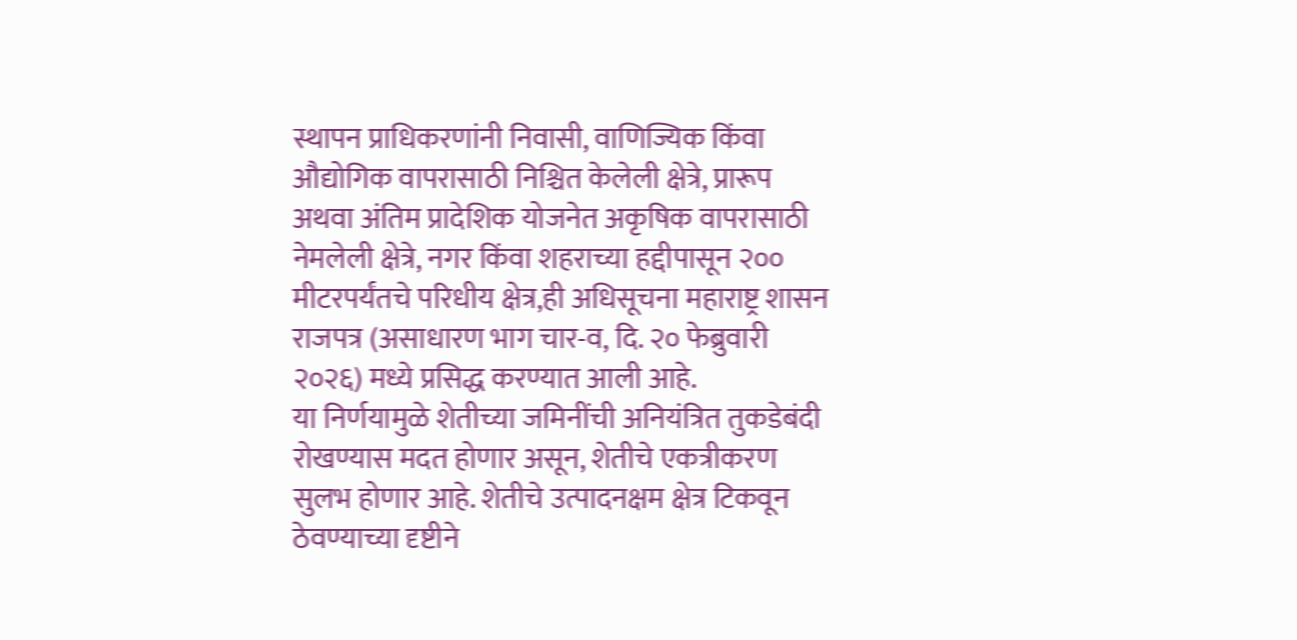स्थापन प्राधिकरणांनी निवासी, वाणिज्यिक किंवा औद्योगिक वापरासाठी निश्चित केलेली क्षेत्रे, प्रारूप अथवा अंतिम प्रादेशिक योजनेत अकृषिक वापरासाठी नेमलेली क्षेत्रे, नगर किंवा शहराच्या हद्दीपासून २०० मीटरपर्यंतचे परिधीय क्षेत्र,ही अधिसूचना महाराष्ट्र शासन राजपत्र (असाधारण भाग चार-व, दि. २० फेब्रुवारी २०२६) मध्ये प्रसिद्ध करण्यात आली आहे.
या निर्णयामुळे शेतीच्या जमिनींची अनियंत्रित तुकडेबंदी रोखण्यास मदत होणार असून, शेतीचे एकत्रीकरण सुलभ होणार आहे. शेतीचे उत्पादनक्षम क्षेत्र टिकवून ठेवण्याच्या दृष्टीने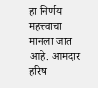हा निर्णय महत्त्वाचा मानला जात आहे. आमदार हरिष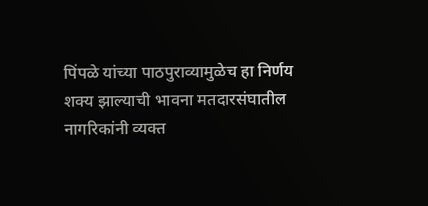पिंपळे यांच्या पाठपुराव्यामुळेच हा निर्णय शक्य झाल्याची भावना मतदारसंघातील नागरिकांनी व्यक्त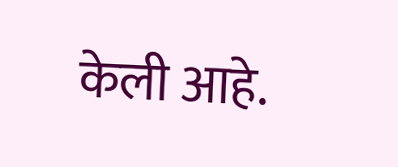केली आहे.